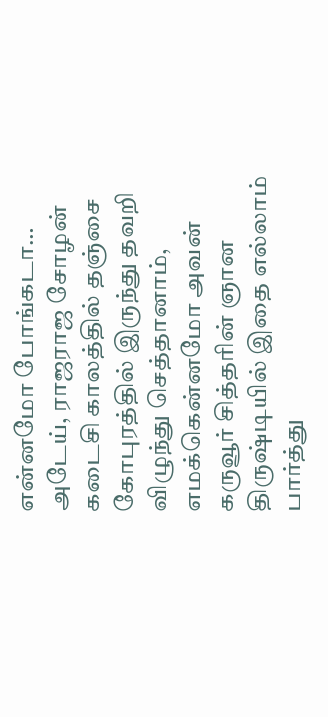என்னமோ போங்கடா…
அடேய், ராஜராஜ சோழன் கடைசி காலத்தில் தஞ்சை கோபுரத்தில் இருந்து தவறி விழுந்து செத்தானாம், எமக்கென்னமோ அவன் கருவூர் சித்தரின் ஞான திருஷ்டியில் இதை எல்லாம் பார்த்து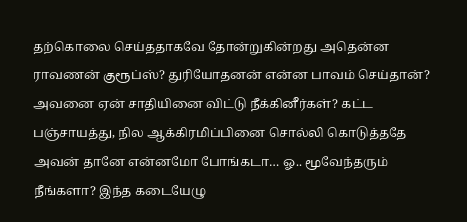தற்கொலை செய்ததாகவே தோன்றுகின்றது அதென்ன ராவணன் குரூப்ஸ்? துரியோதனன் என்ன பாவம் செய்தான்? அவனை ஏன் சாதியினை விட்டு நீக்கினீர்கள்? கட்ட பஞ்சாயத்து, நில ஆக்கிரமிப்பினை சொல்லி கொடுத்ததே அவன் தானே என்னமோ போங்கடா… ஓ.. மூவேந்தரும் நீங்களா? இந்த கடையேழு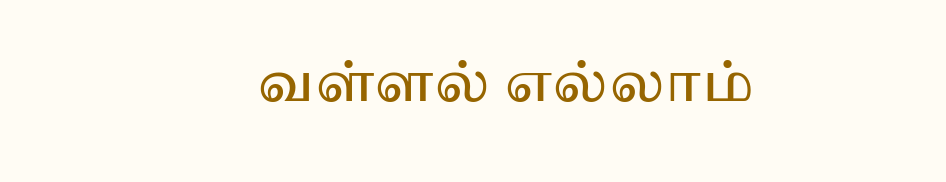வள்ளல் எல்லாம்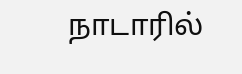நாடாரில்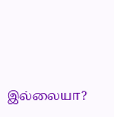இல்லையா?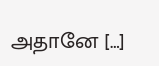அதானே […]